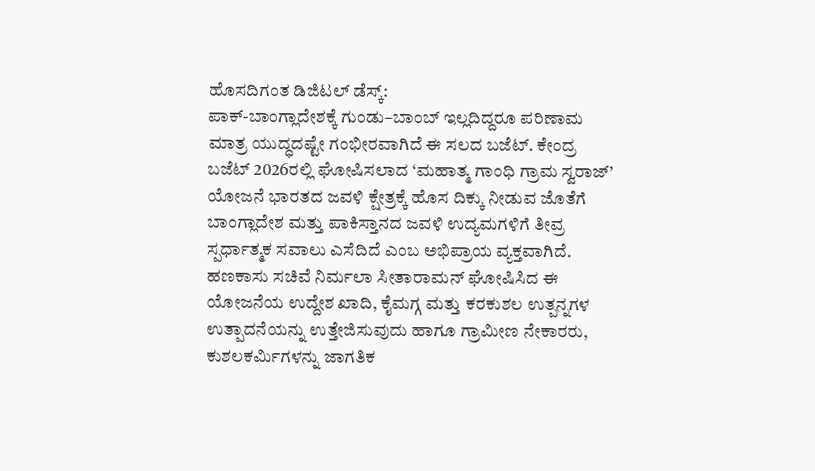ಹೊಸದಿಗಂತ ಡಿಜಿಟಲ್ ಡೆಸ್ಕ್:
ಪಾಕ್-ಬಾಂಗ್ಲಾದೇಶಕ್ಕೆ ಗುಂಡು–ಬಾಂಬ್ ಇಲ್ಲದಿದ್ದರೂ ಪರಿಣಾಮ ಮಾತ್ರ ಯುದ್ಧದಷ್ಟೇ ಗಂಭೀರವಾಗಿದೆ ಈ ಸಲದ ಬಜೆಟ್. ಕೇಂದ್ರ ಬಜೆಟ್ 2026ರಲ್ಲಿ ಘೋಷಿಸಲಾದ ‘ಮಹಾತ್ಮ ಗಾಂಧಿ ಗ್ರಾಮ ಸ್ವರಾಜ್’ ಯೋಜನೆ ಭಾರತದ ಜವಳಿ ಕ್ಷೇತ್ರಕ್ಕೆ ಹೊಸ ದಿಕ್ಕು ನೀಡುವ ಜೊತೆಗೆ ಬಾಂಗ್ಲಾದೇಶ ಮತ್ತು ಪಾಕಿಸ್ತಾನದ ಜವಳಿ ಉದ್ಯಮಗಳಿಗೆ ತೀವ್ರ ಸ್ಪರ್ಧಾತ್ಮಕ ಸವಾಲು ಎಸೆದಿದೆ ಎಂಬ ಅಭಿಪ್ರಾಯ ವ್ಯಕ್ತವಾಗಿದೆ.
ಹಣಕಾಸು ಸಚಿವೆ ನಿರ್ಮಲಾ ಸೀತಾರಾಮನ್ ಘೋಷಿಸಿದ ಈ ಯೋಜನೆಯ ಉದ್ದೇಶ ಖಾದಿ, ಕೈಮಗ್ಗ ಮತ್ತು ಕರಕುಶಲ ಉತ್ಪನ್ನಗಳ ಉತ್ಪಾದನೆಯನ್ನು ಉತ್ತೇಜಿಸುವುದು ಹಾಗೂ ಗ್ರಾಮೀಣ ನೇಕಾರರು, ಕುಶಲಕರ್ಮಿಗಳನ್ನು ಜಾಗತಿಕ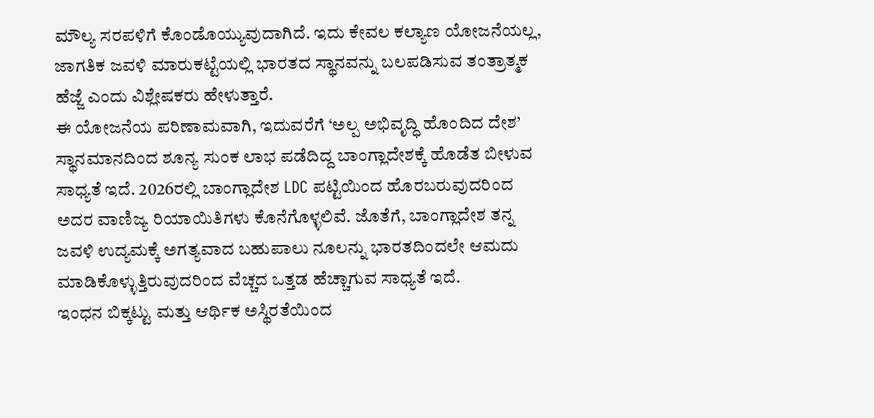ಮೌಲ್ಯ ಸರಪಳಿಗೆ ಕೊಂಡೊಯ್ಯುವುದಾಗಿದೆ. ಇದು ಕೇವಲ ಕಲ್ಯಾಣ ಯೋಜನೆಯಲ್ಲ, ಜಾಗತಿಕ ಜವಳಿ ಮಾರುಕಟ್ಟೆಯಲ್ಲಿ ಭಾರತದ ಸ್ಥಾನವನ್ನು ಬಲಪಡಿಸುವ ತಂತ್ರಾತ್ಮಕ ಹೆಜ್ಜೆ ಎಂದು ವಿಶ್ಲೇಷಕರು ಹೇಳುತ್ತಾರೆ.
ಈ ಯೋಜನೆಯ ಪರಿಣಾಮವಾಗಿ, ಇದುವರೆಗೆ ‘ಅಲ್ಪ ಅಭಿವೃದ್ಧಿ ಹೊಂದಿದ ದೇಶ’ ಸ್ಥಾನಮಾನದಿಂದ ಶೂನ್ಯ ಸುಂಕ ಲಾಭ ಪಡೆದಿದ್ದ ಬಾಂಗ್ಲಾದೇಶಕ್ಕೆ ಹೊಡೆತ ಬೀಳುವ ಸಾಧ್ಯತೆ ಇದೆ. 2026ರಲ್ಲಿ ಬಾಂಗ್ಲಾದೇಶ LDC ಪಟ್ಟಿಯಿಂದ ಹೊರಬರುವುದರಿಂದ ಅದರ ವಾಣಿಜ್ಯ ರಿಯಾಯಿತಿಗಳು ಕೊನೆಗೊಳ್ಳಲಿವೆ. ಜೊತೆಗೆ, ಬಾಂಗ್ಲಾದೇಶ ತನ್ನ ಜವಳಿ ಉದ್ಯಮಕ್ಕೆ ಅಗತ್ಯವಾದ ಬಹುಪಾಲು ನೂಲನ್ನು ಭಾರತದಿಂದಲೇ ಆಮದು ಮಾಡಿಕೊಳ್ಳುತ್ತಿರುವುದರಿಂದ ವೆಚ್ಚದ ಒತ್ತಡ ಹೆಚ್ಚಾಗುವ ಸಾಧ್ಯತೆ ಇದೆ.
ಇಂಧನ ಬಿಕ್ಕಟ್ಟು ಮತ್ತು ಆರ್ಥಿಕ ಅಸ್ಥಿರತೆಯಿಂದ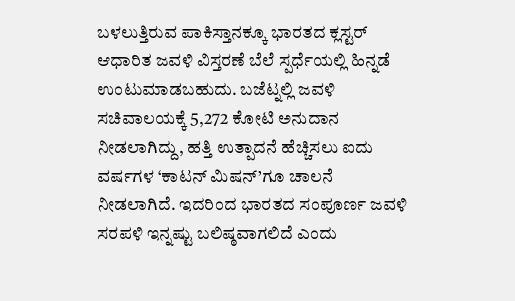ಬಳಲುತ್ತಿರುವ ಪಾಕಿಸ್ತಾನಕ್ಕೂ ಭಾರತದ ಕ್ಲಸ್ಟರ್ ಆಧಾರಿತ ಜವಳಿ ವಿಸ್ತರಣೆ ಬೆಲೆ ಸ್ಪರ್ಧೆಯಲ್ಲಿ ಹಿನ್ನಡೆ ಉಂಟುಮಾಡಬಹುದು. ಬಜೆಟ್ನಲ್ಲಿ ಜವಳಿ ಸಚಿವಾಲಯಕ್ಕೆ 5,272 ಕೋಟಿ ಅನುದಾನ ನೀಡಲಾಗಿದ್ದು, ಹತ್ತಿ ಉತ್ಪಾದನೆ ಹೆಚ್ಚಿಸಲು ಐದು ವರ್ಷಗಳ ‘ಕಾಟನ್ ಮಿಷನ್’ಗೂ ಚಾಲನೆ ನೀಡಲಾಗಿದೆ. ಇದರಿಂದ ಭಾರತದ ಸಂಪೂರ್ಣ ಜವಳಿ ಸರಪಳಿ ಇನ್ನಷ್ಟು ಬಲಿಷ್ಠವಾಗಲಿದೆ ಎಂದು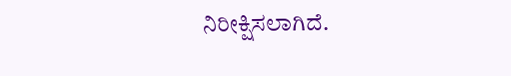ನಿರೀಕ್ಷಿಸಲಾಗಿದೆ.